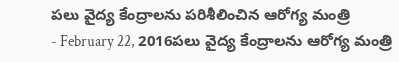పలు వైద్య కేంద్రాలను పరిశీలించిన ఆరోగ్య మంత్రి
- February 22, 2016పలు వైద్య కేంద్రాలను ఆరోగ్య మంత్రి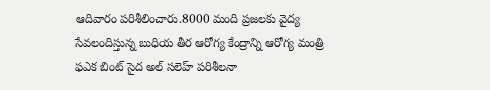ఆదివారం పరిశీలించారు.8000 మంది ప్రజలకు వైద్య సేవలందిస్తున్న బుధియ తీర ఆరోగ్య కేంద్రాన్ని ఆరోగ్య మంత్రి ఫఎక బింట్ సైద అల్ సలెహ్ పరిశీలనా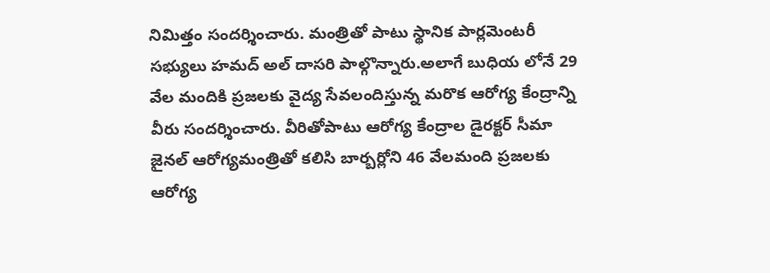నిమిత్తం సందర్శించారు. మంత్రితో పాటు స్థానిక పార్లమెంటరీ సభ్యులు హమద్ అల్ దాసరి పాల్గొన్నారు.అలాగే బుధియ లోనే 29 వేల మందికి ప్రజలకు వైద్య సేవలందిస్తున్న మరొక ఆరోగ్య కేంద్రాన్ని వీరు సందర్శించారు. వీరితోపాటు ఆరోగ్య కేంద్రాల డైరక్టర్ సీమా జైనల్ ఆరోగ్యమంత్రితో కలిసి బార్బర్లోని 46 వేలమంది ప్రజలకు ఆరోగ్య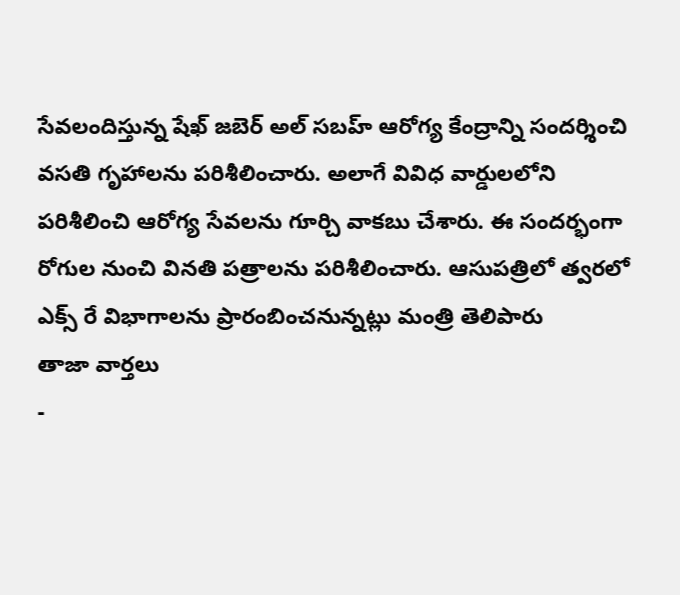సేవలందిస్తున్న షేఖ్ జబెర్ అల్ సబహ్ ఆరోగ్య కేంద్రాన్ని సందర్శించి వసతి గృహాలను పరిశీలించారు. అలాగే వివిధ వార్డులలోని పరిశీలించి ఆరోగ్య సేవలను గూర్చి వాకబు చేశారు. ఈ సందర్భంగా రోగుల నుంచి వినతి పత్రాలను పరిశీలించారు. ఆసుపత్రిలో త్వరలో ఎక్స్ రే విభాగాలను ప్రారంబించనున్నట్లు మంత్రి తెలిపారు
తాజా వార్తలు
-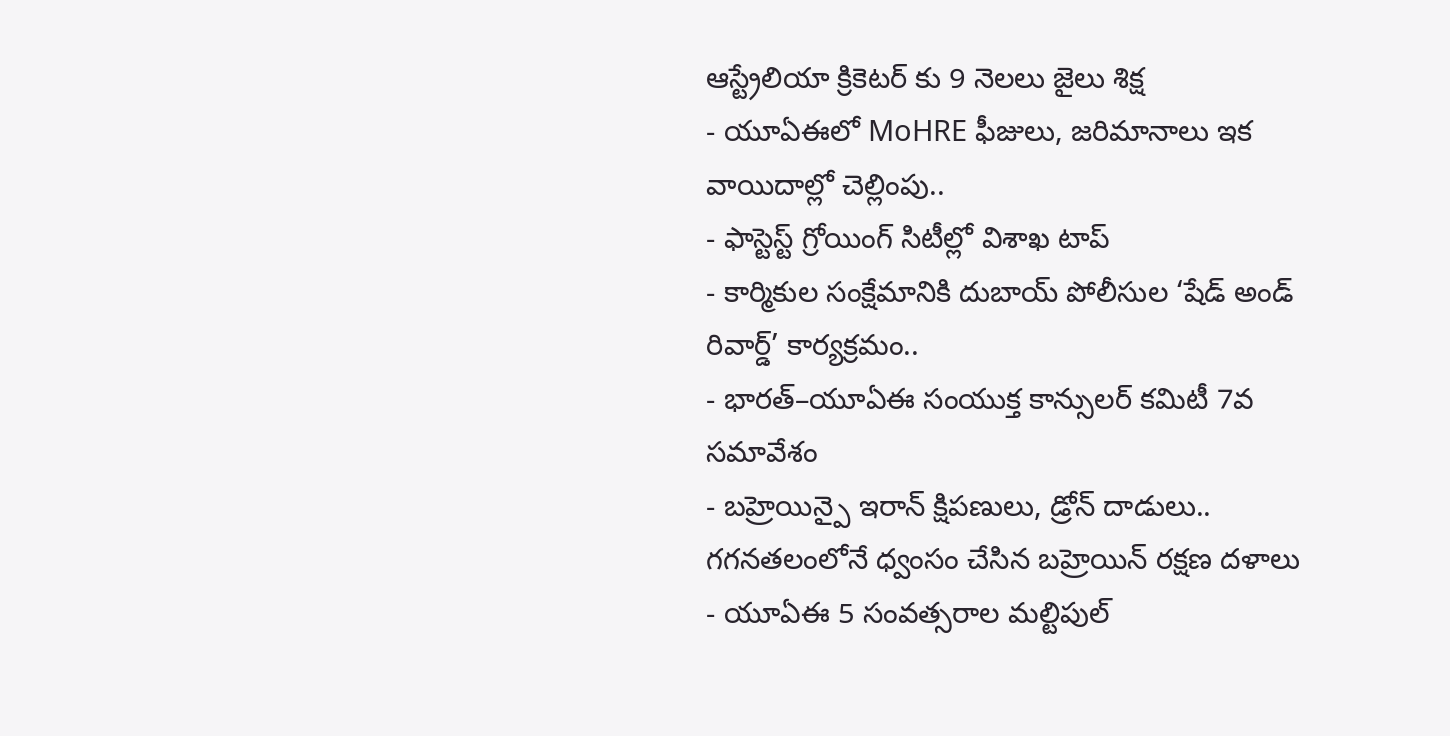ఆస్ట్రేలియా క్రికెటర్ కు 9 నెలలు జైలు శిక్ష
- యూఏఈలో MoHRE ఫీజులు, జరిమానాలు ఇక వాయిదాల్లో చెల్లింపు..
- ఫాస్టెస్ట్ గ్రోయింగ్ సిటీల్లో విశాఖ టాప్
- కార్మికుల సంక్షేమానికి దుబాయ్ పోలీసుల ‘షేడ్ అండ్ రివార్డ్’ కార్యక్రమం..
- భారత్–యూఏఈ సంయుక్త కాన్సులర్ కమిటీ 7వ సమావేశం
- బహ్రెయిన్పై ఇరాన్ క్షిపణులు, డ్రోన్ దాడులు.. గగనతలంలోనే ధ్వంసం చేసిన బహ్రెయిన్ రక్షణ దళాలు
- యూఏఈ 5 సంవత్సరాల మల్టిపుల్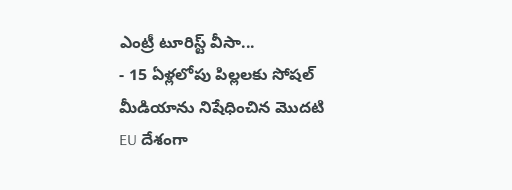ఎంట్రీ టూరిస్ట్ వీసా...
- 15 ఏళ్లలోపు పిల్లలకు సోషల్ మీడియాను నిషేధించిన మొదటి EU దేశంగా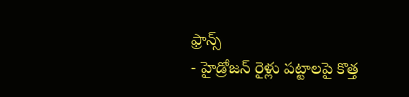ఫ్రాన్స్
- హైడ్రోజన్ రైళ్లు పట్టాలపై కొత్త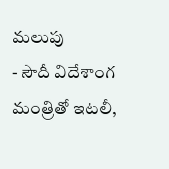మలుపు
- సౌదీ విదేశాంగ మంత్రితో ఇటలీ,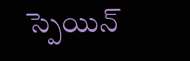స్పెయిన్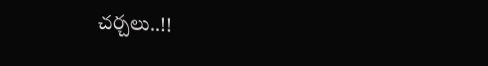చర్చలు..!!